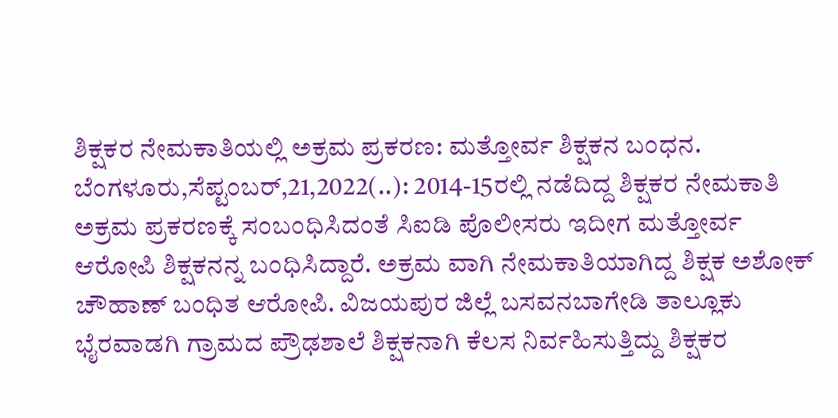ಶಿಕ್ಷಕರ ನೇಮಕಾತಿಯಲ್ಲಿ ಅಕ್ರಮ ಪ್ರಕರಣ: ಮತ್ತೋರ್ವ ಶಿಕ್ಷಕನ ಬಂಧನ. ಬೆಂಗಳೂರು,ಸೆಪ್ಟಂಬರ್,21,2022(..): 2014-15ರಲ್ಲಿ ನಡೆದಿದ್ದ ಶಿಕ್ಷಕರ ನೇಮಕಾತಿ ಅಕ್ರಮ ಪ್ರಕರಣಕ್ಕೆ ಸಂಬಂಧಿಸಿದಂತೆ ಸಿಐಡಿ ಪೊಲೀಸರು ಇದೀಗ ಮತ್ತೋರ್ವ ಆರೋಪಿ ಶಿಕ್ಷಕನನ್ನ ಬಂಧಿಸಿದ್ದಾರೆ. ಅಕ್ರಮ ವಾಗಿ ನೇಮಕಾತಿಯಾಗಿದ್ದ ಶಿಕ್ಷಕ ಅಶೋಕ್ ಚೌಹಾಣ್ ಬಂಧಿತ ಆರೋಪಿ. ವಿಜಯಪುರ ಜಿಲ್ಲೆ ಬಸವನಬಾಗೇಡಿ ತಾಲ್ಲೂಕು ಭೈರವಾಡಗಿ ಗ್ರಾಮದ ಪ್ರೌಢಶಾಲೆ ಶಿಕ್ಷಕನಾಗಿ ಕೆಲಸ ನಿರ್ವಹಿಸುತ್ತಿದ್ದು ಶಿಕ್ಷಕರ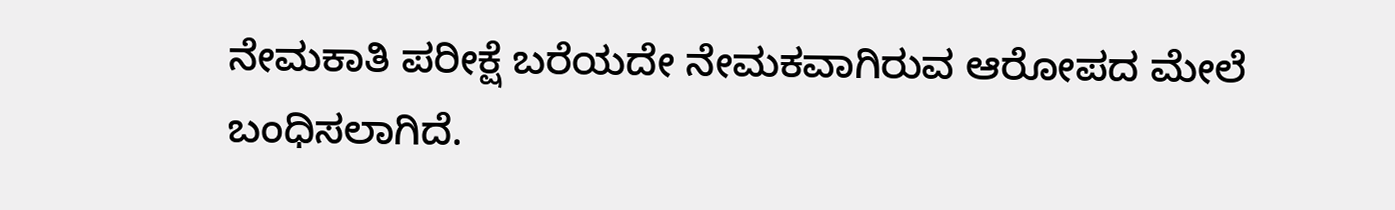ನೇಮಕಾತಿ ಪರೀಕ್ಷೆ ಬರೆಯದೇ ನೇಮಕವಾಗಿರುವ ಆರೋಪದ ಮೇಲೆ ಬಂಧಿಸಲಾಗಿದೆ.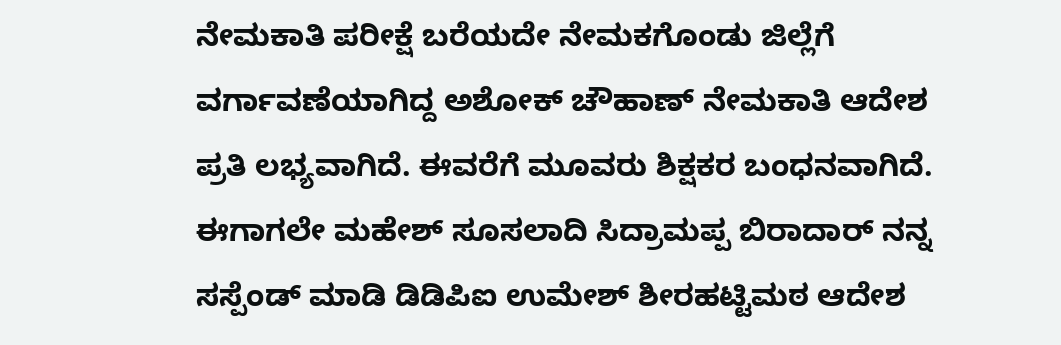ನೇಮಕಾತಿ ಪರೀಕ್ಷೆ ಬರೆಯದೇ ನೇಮಕಗೊಂಡು ಜಿಲ್ಲೆಗೆ ವರ್ಗಾವಣೆಯಾಗಿದ್ದ ಅಶೋಕ್ ಚೌಹಾಣ್ ನೇಮಕಾತಿ ಆದೇಶ ಪ್ರತಿ ಲಭ್ಯವಾಗಿದೆ. ಈವರೆಗೆ ಮೂವರು ಶಿಕ್ಷಕರ ಬಂಧನವಾಗಿದೆ. ಈಗಾಗಲೇ ಮಹೇಶ್ ಸೂಸಲಾದಿ ಸಿದ್ರಾಮಪ್ಪ ಬಿರಾದಾರ್ ನನ್ನ ಸಸ್ಪೆಂಡ್ ಮಾಡಿ ಡಿಡಿಪಿಐ ಉಮೇಶ್ ಶೀರಹಟ್ಟಿಮಠ ಆದೇಶ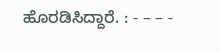ಹೊರಡಿಸಿದ್ದಾರೆ. : - – – -